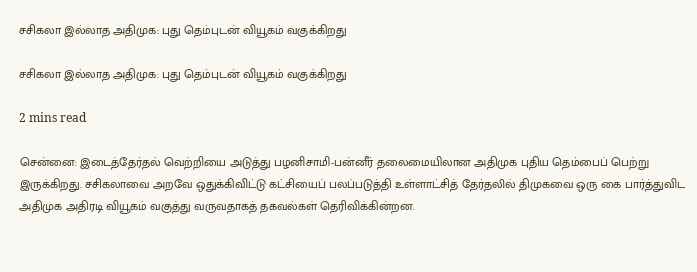சசிகலா இல்லாத அதிமுக: புது தெம்புடன் வியூகம் வகுக்கிறது

சசிகலா இல்லாத அதிமுக: புது தெம்புடன் வியூகம் வகுக்கிறது

2 mins read

சென்னை: இடைத்தேர்தல் வெற்றியை அடுத்து பழனிசாமி-பன்னீர் தலைமையிலான அதிமுக புதிய தெம்பைப் பெற்று இருக்கிறது. சசிகலாவை அறவே ஒதுக்கிவிட்டு கட்சியைப் பலப்படுத்தி உள்ளாட்சித் தேர்தலில் திமுகவை ஒரு கை பார்த்துவிட அதிமுக அதிரடி வியூகம் வகுத்து வருவதாகத் தகவல்கள் தெரிவிக்கின்றன.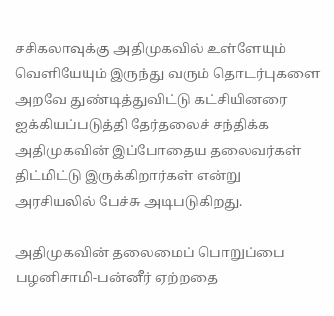சசிகலாவுக்கு அதிமுகவில் உள்ளேயும் வெளியேயும் இருந்து வரும் தொடர்புகளை அறவே துண்டித்துவிட்டு கட்சியினரை ஐக்கியப்படுத்தி தேர்தலைச் சந்திக்க அதிமுகவின் இப்போதைய தலைவர்கள் திட்மிட்டு இருக்கிறார்கள் என்று அரசியலில் பேச்சு அடிபடுகிறது.

அதிமுகவின் தலைமைப் பொறுப்பை பழனிசாமி-பன்னீர் ஏற்றதை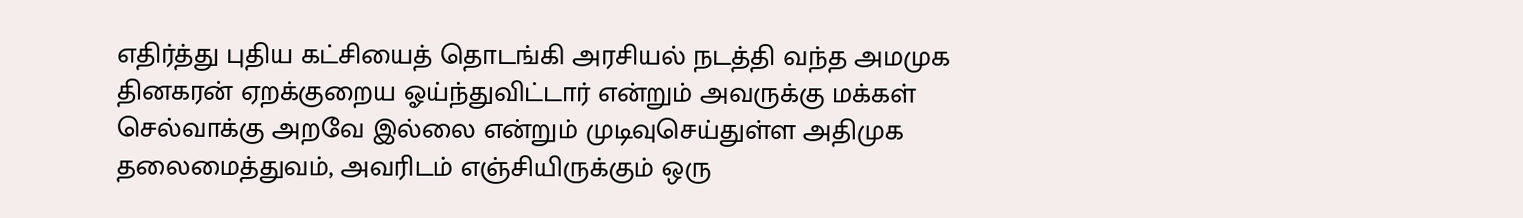எதிர்த்து புதிய கட்சியைத் தொடங்கி அரசியல் நடத்தி வந்த அமமுக தினகரன் ஏறக்குறைய ஓய்ந்துவிட்டார் என்றும் அவருக்கு மக்கள் செல்வாக்கு அறவே இல்லை என்றும் முடிவுசெய்துள்ள அதிமுக தலைமைத்துவம், அவரிடம் எஞ்சியிருக்கும் ஒரு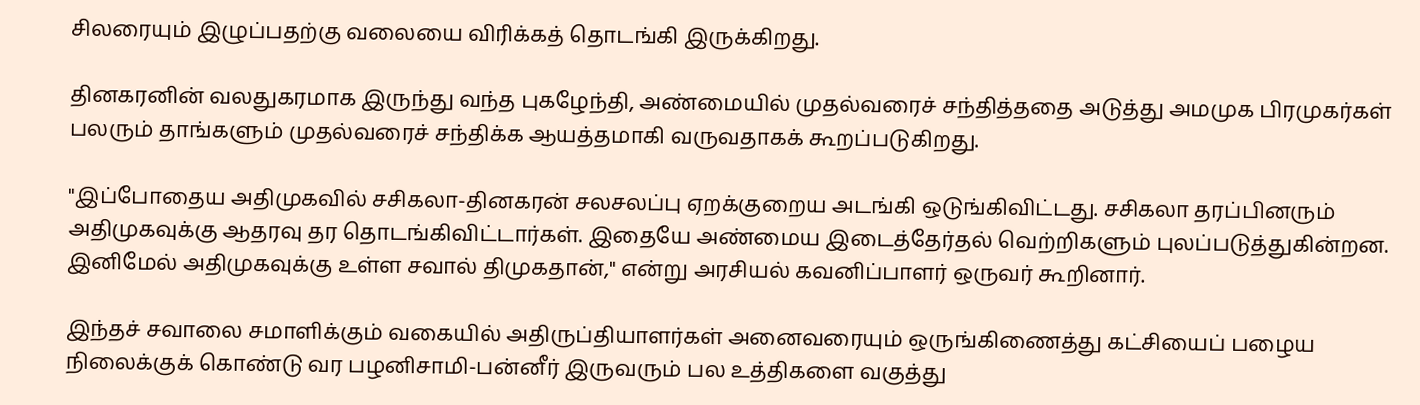சிலரையும் இழுப்பதற்கு வலையை விரிக்கத் தொடங்கி இருக்கிறது.

தினகரனின் வலதுகரமாக இருந்து வந்த புகழேந்தி, அண்மையில் முதல்வரைச் சந்தித்ததை அடுத்து அமமுக பிரமுகர்கள் பலரும் தாங்களும் முதல்வரைச் சந்திக்க ஆயத்தமாகி வருவதாகக் கூறப்படுகிறது.

"இப்போதைய அதிமுகவில் சசிகலா-தினகரன் சலசலப்பு ஏறக்குறைய அடங்கி ஒடுங்கிவிட்டது. சசிகலா தரப்பினரும் அதிமுகவுக்கு ஆதரவு தர தொடங்கிவிட்டார்கள். இதையே அண்மைய இடைத்தேர்தல் வெற்றிகளும் புலப்படுத்துகின்றன. இனிமேல் அதிமுகவுக்கு உள்ள சவால் திமுகதான்," என்று அரசியல் கவனிப்பாளர் ஒருவர் கூறினார்.

இந்தச் சவாலை சமாளிக்கும் வகையில் அதிருப்தியாளர்கள் அனைவரையும் ஒருங்கிணைத்து கட்சியைப் பழைய நிலைக்குக் கொண்டு வர பழனிசாமி-பன்னீர் இருவரும் பல உத்திகளை வகுத்து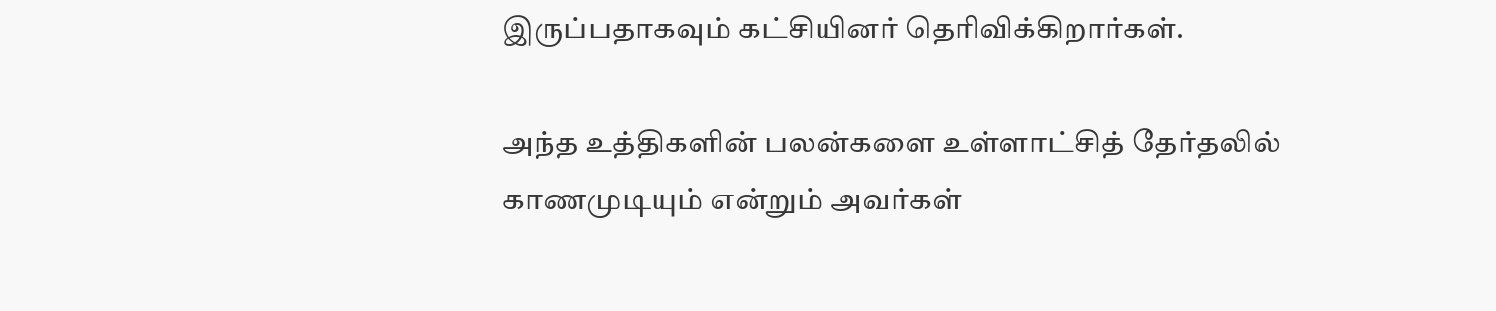இருப்பதாகவும் கட்சியினர் தெரிவிக்கிறார்கள்.

அந்த உத்திகளின் பலன்களை உள்ளாட்சித் தேர்தலில் காணமுடியும் என்றும் அவர்கள்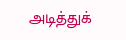அடித்துக்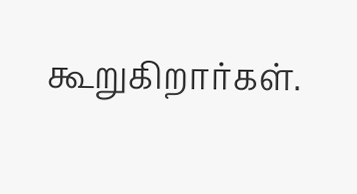கூறுகிறார்கள்.